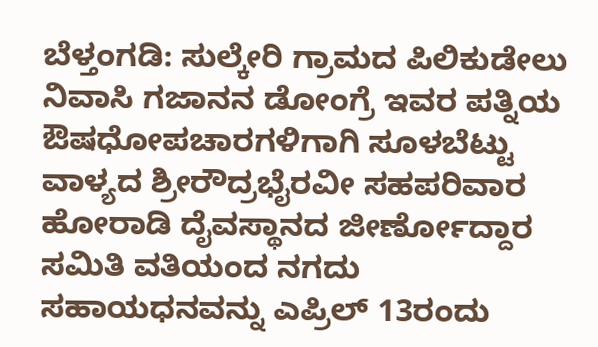ಬೆಳ್ತಂಗಡಿ: ಸುಲ್ಕೇರಿ ಗ್ರಾಮದ ಪಿಲಿಕುಡೇಲು ನಿವಾಸಿ ಗಜಾನನ ಡೋಂಗ್ರೆ ಇವರ ಪತ್ನಿಯ ಔಷಧೋಪಚಾರಗಳಿಗಾಗಿ ಸೂಳಬೆಟ್ಟು ವಾಳ್ಯದ ಶ್ರೀರೌದ್ರಭೈರವೀ ಸಹಪರಿವಾರ ಹೋರಾಡಿ ದೈವಸ್ಥಾನದ ಜೀರ್ಣೋದ್ದಾರ ಸಮಿತಿ ವತಿಯಂದ ನಗದು ಸಹಾಯಧನವನ್ನು ಎಪ್ರಿಲ್ 13ರಂದು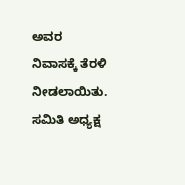ಅವರ ನಿವಾಸಕ್ಕೆ ತೆರಳಿ ನೀಡಲಾಯಿತು.
ಸಮಿತಿ ಅಧ್ಯಕ್ಷ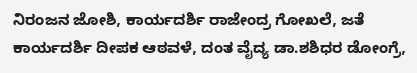ನಿರಂಜನ ಜೋಶಿ, ಕಾರ್ಯದರ್ಶಿ ರಾಜೇಂದ್ರ ಗೋಖಲೆ, ಜತೆ ಕಾರ್ಯದರ್ಶಿ ದೀಪಕ ಆಠವಳೆ, ದಂತ ವೈದ್ಯ ಡಾ.ಶಶಿಧರ ಡೋಂಗ್ರೆ,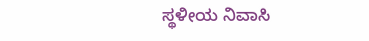ಸ್ಥಳೀಯ ನಿವಾಸಿ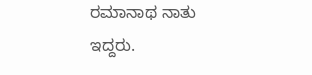ರಮಾನಾಥ ನಾತು ಇದ್ದರು.